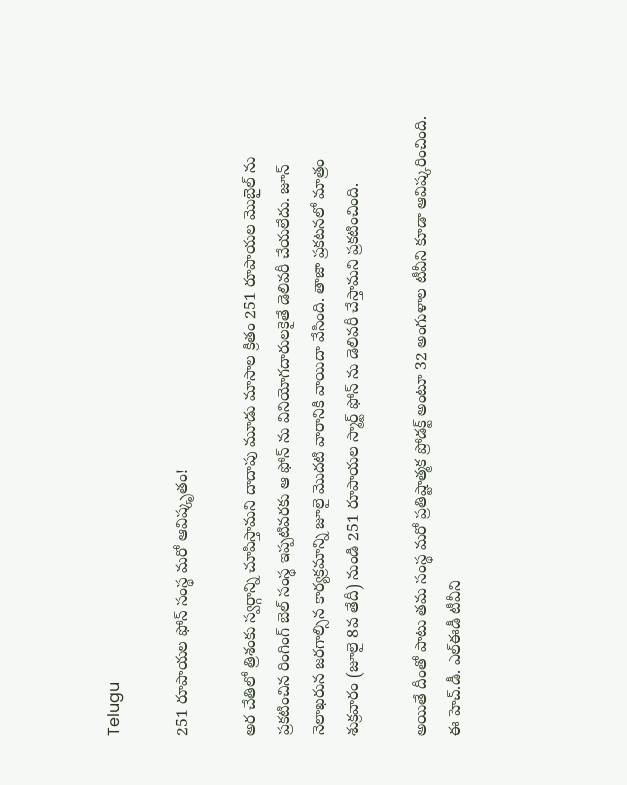Telugu

251 రూపాయల ఫోన్ సంస్థ మరో ఆవిష్కృతం!

అర చేతిలో త్రిశంకు స్వర్గాన్ని చూపిస్తామని దాదాపు మూడు మాసాల క్రితం 251 రూపాయల మొబైల్ ను ప్రకటించిన రింగింగ్ బెల్ సంస్థ ఇప్పటివరకు ఆ ఫోన్ ను వినియోగదారులకైతే డెలివరీ చేయలేదు. జూన్ నెలాఖరున జరగాల్సిన కార్యక్రమాన్ని జూలై మొదటి వారానికి వాయిదా వేసింది. తాజా ప్రకటనలో మాత్రం శుక్రవారం (జూలై 8వ తేదీ) నుండి 251 రూపాయల స్మార్ట్ ఫోన్ ను డెలివరీ చేస్తామని ప్రకటించింది.

అయితే దీంతో పాటు తమ సంస్థ మరో ప్రతిష్టాత్మక ప్రోడక్ట్ అంటూ 32 అంగుళాల టీవీని కూడా ఆవిష్కరించింది. ఈ హెచ్.డీ. ఎల్ఈడీ టీవీని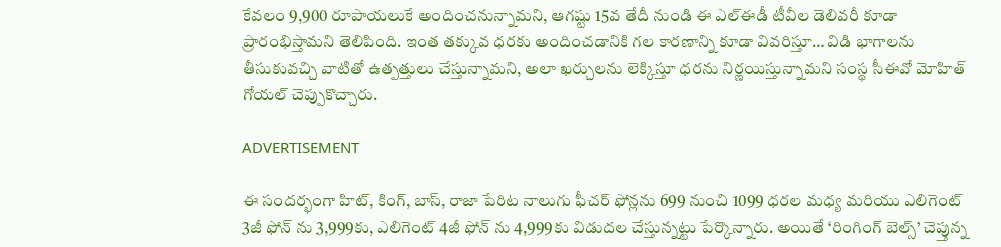కేవలం 9,900 రూపాయలుకే అందించనున్నామని, ఆగష్టు 15వ తేదీ నుండి ఈ ఎల్ఈడీ టీవీల డెలివరీ కూడా ప్రారంభిస్తామని తెలిపింది. ఇంత తక్కువ ధరకు అందించడానికి గల కారణాన్ని కూడా వివరిస్తూ… విడి భాగాలను తీసుకువచ్చి వాటితో ఉత్పత్తులు చేస్తున్నామని, అలా ఖర్చులను లెక్కిస్తూ ధరను నిర్ణయిస్తున్నామని సంస్థ సీఈవో మోహిత్ గోయల్ చెప్పుకొచ్చారు.

ADVERTISEMENT

ఈ సందర్భంగా హిట్, కింగ్, బాస్, రాజా పేరిట నాలుగు ఫీచర్ ఫోన్లను 699 నుంచి 1099 ధరల మధ్య మరియు ఎలిగెంట్ 3జీ ఫోన్ ను 3,999కు, ఎలిగెంట్ 4జీ ఫోన్ ను 4,999కు విడుదల చేస్తున్నట్టు పేర్కొన్నారు. అయితే ‘రింగింగ్ బెల్స్’ చెప్తున్న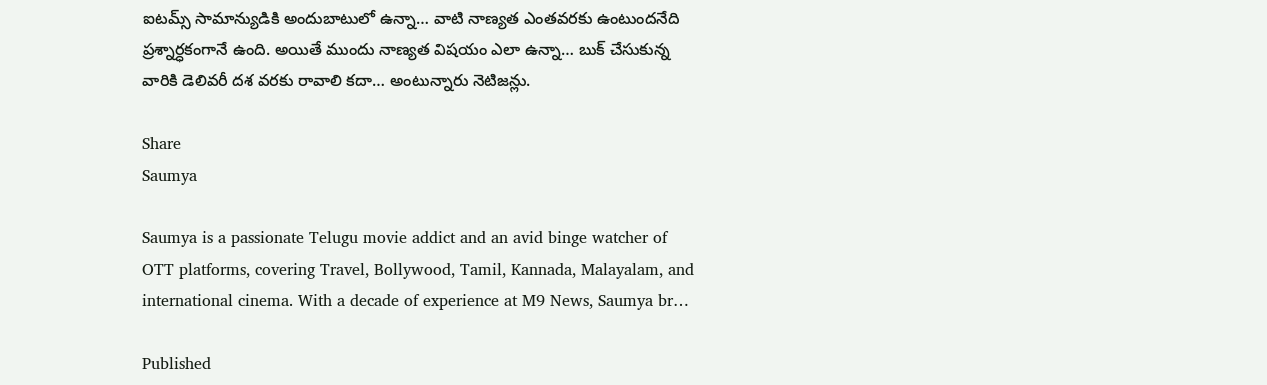ఐటమ్స్ సామాన్యుడికి అందుబాటులో ఉన్నా… వాటి నాణ్యత ఎంతవరకు ఉంటుందనేది ప్రశ్నార్ధకంగానే ఉంది. అయితే ముందు నాణ్యత విషయం ఎలా ఉన్నా… బుక్ చేసుకున్న వారికి డెలివరీ దశ వరకు రావాలి కదా… అంటున్నారు నెటిజన్లు.

Share
Saumya

Saumya is a passionate Telugu movie addict and an avid binge watcher of OTT platforms, covering Travel, Bollywood, Tamil, Kannada, Malayalam, and international cinema. With a decade of experience at M9 News, Saumya br…

Published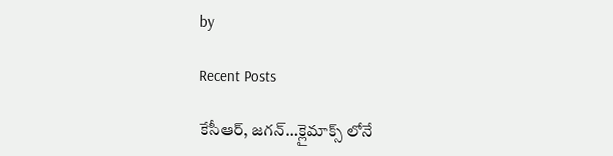by

Recent Posts

కేసీఆర్, జగన్…క్లైమాక్స్ లోనే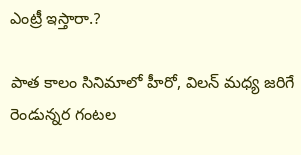ఎంట్రీ ఇస్తారా.?

పాత కాలం సినిమాలో హీరో, విలన్ మధ్య జరిగే రెండున్నర గంటల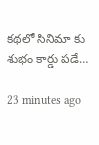కథలో సినిమా కు శుభం కార్డు పడే…

23 minutes ago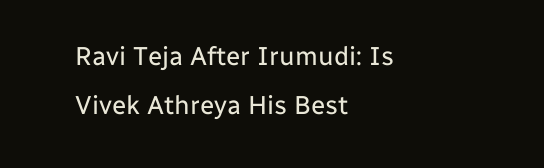Ravi Teja After Irumudi: Is Vivek Athreya His Best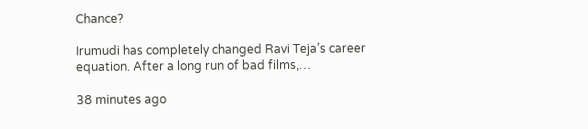Chance?

Irumudi has completely changed Ravi Teja’s career equation. After a long run of bad films,…

38 minutes ago